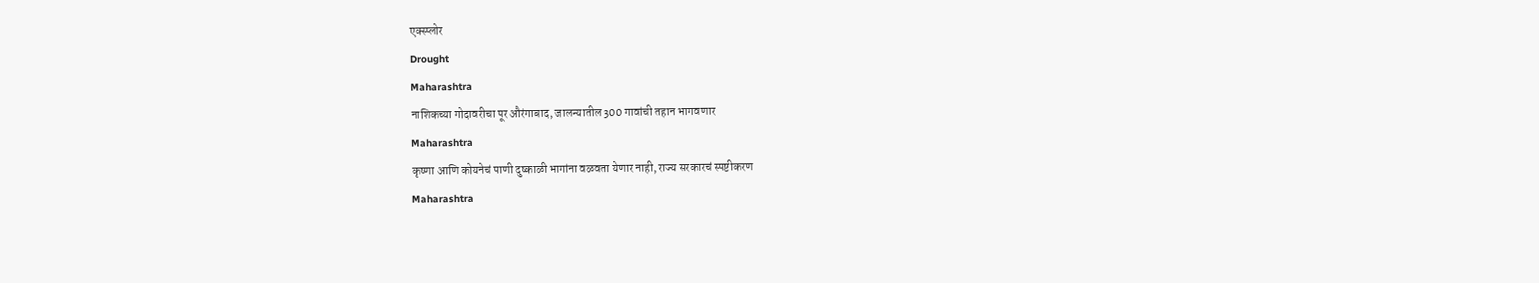एक्स्प्लोर
Drought
Maharashtra
नाशिकच्या गोदावरीचा पूर औरंगाबाद, जालन्यातील 300 गावांची तहान भागवणार
Maharashtra
कृष्णा आणि कोयनेचं पाणी दुष्काळी भागांना वळवता येणार नाही, राज्य सरकारचं स्पष्टीकरण
Maharashtra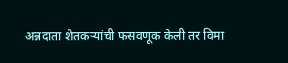अन्नदाता शेतकऱ्यांची फसवणूक केली तर विमा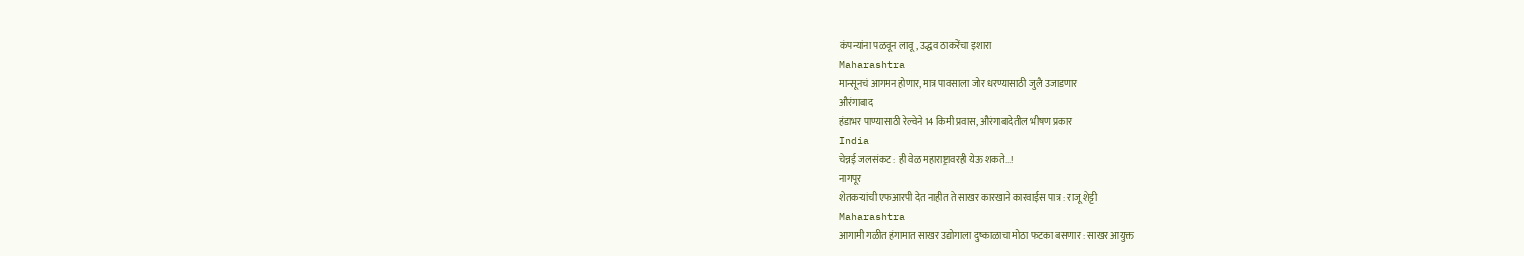कंपन्यांना पळवून लावू, उद्धव ठाकरेंचा इशारा
Maharashtra
मान्सूनचं आगमन होणार, मात्र पावसाला जोर धरण्यासाठी जुलै उजाडणार
औरंगाबाद
हंडाभर पाण्यासाठी रेल्वेने 14 किमी प्रवास, औरंगाबादेतील भीषण प्रकार
India
चेन्नई जलसंकट : ही वेळ महाराष्ट्रावरही येऊ शकते...!
नागपूर
शेतकऱ्यांची एफआरपी देत नाहीत ते साखर कारखाने कारवाईस पात्र : राजू शेट्टी
Maharashtra
आगामी गळीत हंगामात साखर उद्योगाला दुष्काळाचा मोठा फटका बसणार : साखर आयुक्त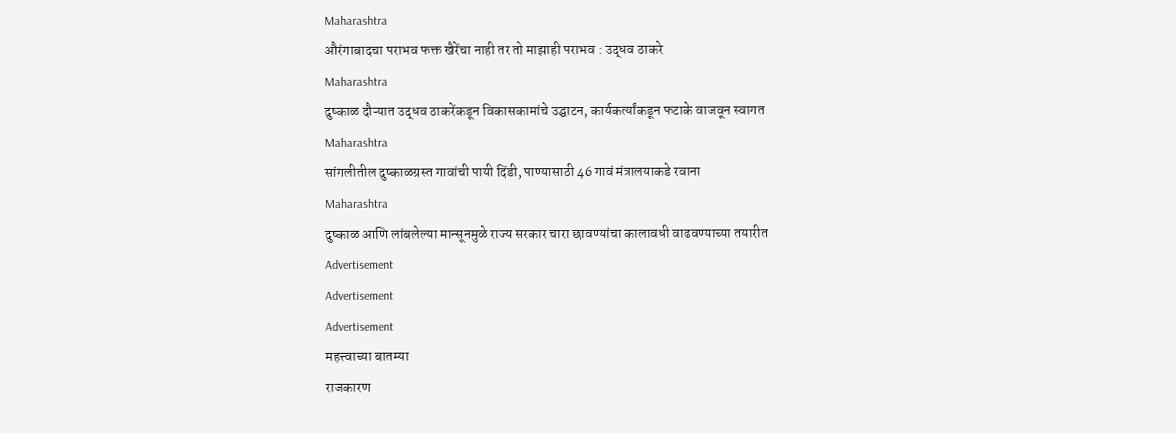Maharashtra
औरंगाबादचा पराभव फक्त खैरेंचा नाही तर तो माझाही पराभव : उद्धव ठाकरे
Maharashtra
दुष्काळ दौऱ्यात उद्धव ठाकरेंकडून विकासकामांचे उद्घाटन, कार्यकर्त्यांकडून फटाके वाजवून स्वागत
Maharashtra
सांगलीतील दुष्काळग्रस्त गावांची पायी दिंडी, पाण्यासाठी 46 गावं मंत्रालयाकडे रवाना
Maharashtra
दुष्काळ आणि लांबलेल्या मान्सूनमुळे राज्य सरकार चारा छावण्यांचा कालावधी वाढवण्याच्या तयारीत
Advertisement
Advertisement
Advertisement
महत्त्वाच्या बातम्या
राजकारण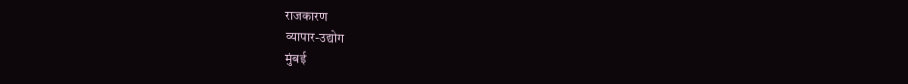राजकारण
व्यापार-उद्योग
मुंबई